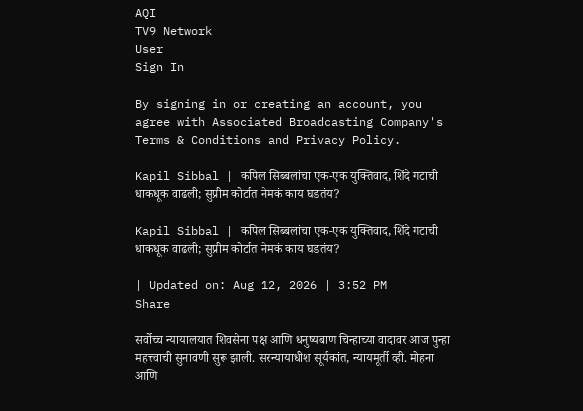AQI
TV9 Network
User
Sign In

By signing in or creating an account, you agree with Associated Broadcasting Company's Terms & Conditions and Privacy Policy.

Kapil Sibbal | कपिल सिब्बलांचा एक-एक युक्तिवाद, शिंदे गटाची धाकधूक वाढली; सुप्रीम कोर्टात नेमकं काय घडतंय?

Kapil Sibbal | कपिल सिब्बलांचा एक-एक युक्तिवाद, शिंदे गटाची धाकधूक वाढली; सुप्रीम कोर्टात नेमकं काय घडतंय?

| Updated on: Aug 12, 2026 | 3:52 PM
Share

सर्वोच्च न्यायालयात शिवसेना पक्ष आणि धनुष्यबाण चिन्हाच्या वादावर आज पुन्हा महत्त्वाची सुनावणी सुरू झाली. सरन्यायाधीश सूर्यकांत, न्यायमूर्ती व्ही. मोहना आणि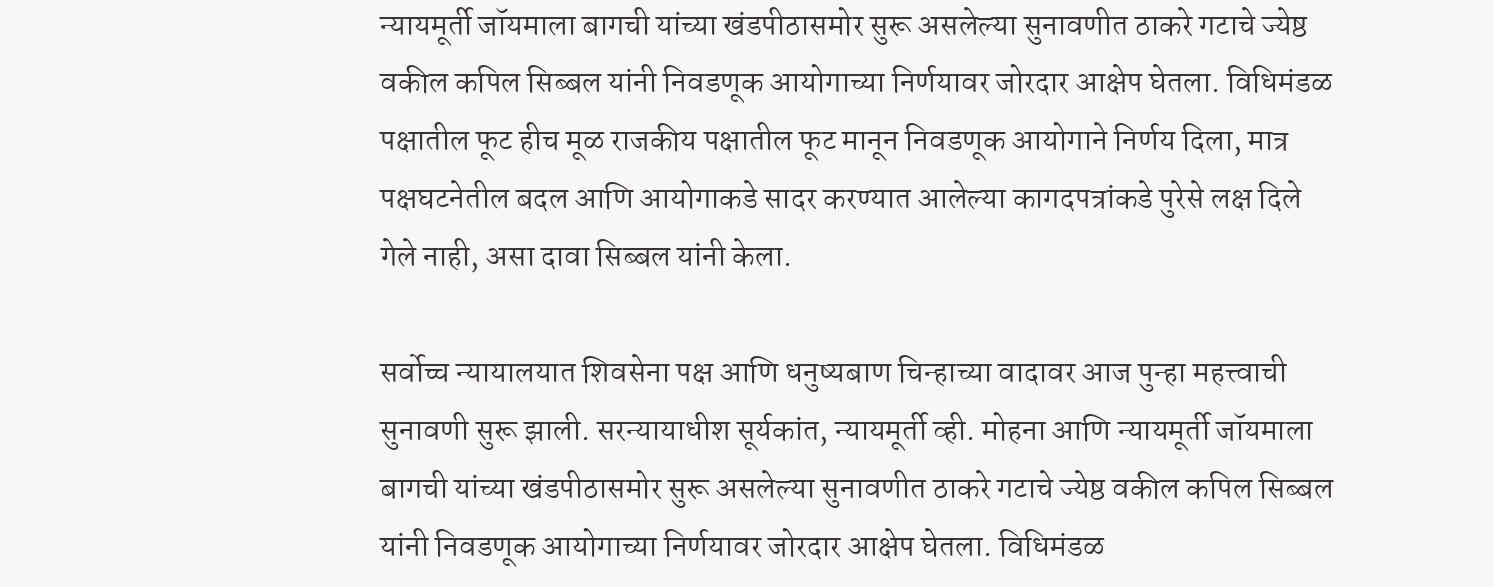न्यायमूर्ती जॉयमाला बागची यांच्या खंडपीठासमोर सुरू असलेल्या सुनावणीत ठाकरे गटाचे ज्येष्ठ वकील कपिल सिब्बल यांनी निवडणूक आयोगाच्या निर्णयावर जोरदार आक्षेप घेतला. विधिमंडळ पक्षातील फूट हीच मूळ राजकीय पक्षातील फूट मानून निवडणूक आयोगाने निर्णय दिला, मात्र पक्षघटनेतील बदल आणि आयोगाकडे सादर करण्यात आलेल्या कागदपत्रांकडे पुरेसे लक्ष दिले गेले नाही, असा दावा सिब्बल यांनी केला.

सर्वोच्च न्यायालयात शिवसेना पक्ष आणि धनुष्यबाण चिन्हाच्या वादावर आज पुन्हा महत्त्वाची सुनावणी सुरू झाली. सरन्यायाधीश सूर्यकांत, न्यायमूर्ती व्ही. मोहना आणि न्यायमूर्ती जॉयमाला बागची यांच्या खंडपीठासमोर सुरू असलेल्या सुनावणीत ठाकरे गटाचे ज्येष्ठ वकील कपिल सिब्बल यांनी निवडणूक आयोगाच्या निर्णयावर जोरदार आक्षेप घेतला. विधिमंडळ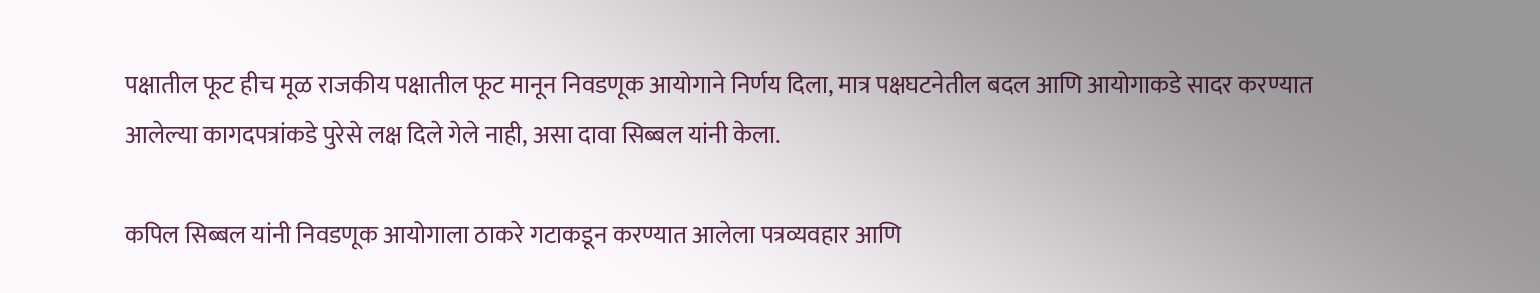पक्षातील फूट हीच मूळ राजकीय पक्षातील फूट मानून निवडणूक आयोगाने निर्णय दिला, मात्र पक्षघटनेतील बदल आणि आयोगाकडे सादर करण्यात आलेल्या कागदपत्रांकडे पुरेसे लक्ष दिले गेले नाही, असा दावा सिब्बल यांनी केला.

कपिल सिब्बल यांनी निवडणूक आयोगाला ठाकरे गटाकडून करण्यात आलेला पत्रव्यवहार आणि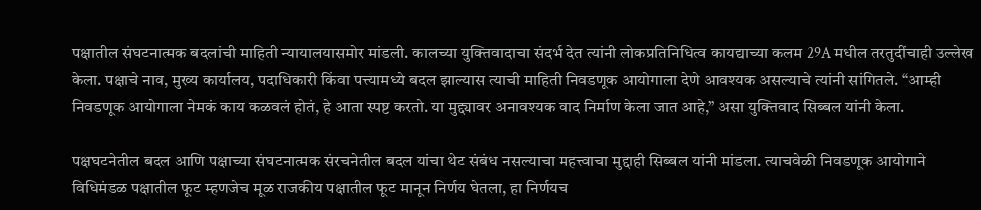पक्षातील संघटनात्मक बदलांची माहिती न्यायालयासमोर मांडली. कालच्या युक्तिवादाचा संदर्भ देत त्यांनी लोकप्रतिनिधित्व कायद्याच्या कलम 29A मधील तरतुदींचाही उल्लेख केला. पक्षाचे नाव, मुख्य कार्यालय, पदाधिकारी किंवा पत्त्यामध्ये बदल झाल्यास त्याची माहिती निवडणूक आयोगाला देणे आवश्यक असल्याचे त्यांनी सांगितले. “आम्ही निवडणूक आयोगाला नेमकं काय कळवलं होतं, हे आता स्पष्ट करतो. या मुद्द्यावर अनावश्यक वाद निर्माण केला जात आहे,” असा युक्तिवाद सिब्बल यांनी केला.

पक्षघटनेतील बदल आणि पक्षाच्या संघटनात्मक संरचनेतील बदल यांचा थेट संबंध नसल्याचा महत्त्वाचा मुद्दाही सिब्बल यांनी मांडला. त्याचवेळी निवडणूक आयोगाने विधिमंडळ पक्षातील फूट म्हणजेच मूळ राजकीय पक्षातील फूट मानून निर्णय घेतला, हा निर्णयच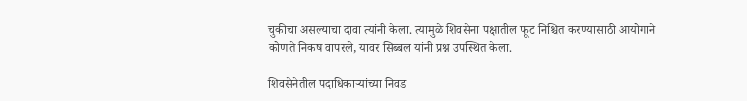चुकीचा असल्याचा दावा त्यांनी केला. त्यामुळे शिवसेना पक्षातील फूट निश्चित करण्यासाठी आयोगाने कोणते निकष वापरले, यावर सिब्बल यांनी प्रश्न उपस्थित केला.

शिवसेनेतील पदाधिकाऱ्यांच्या निवड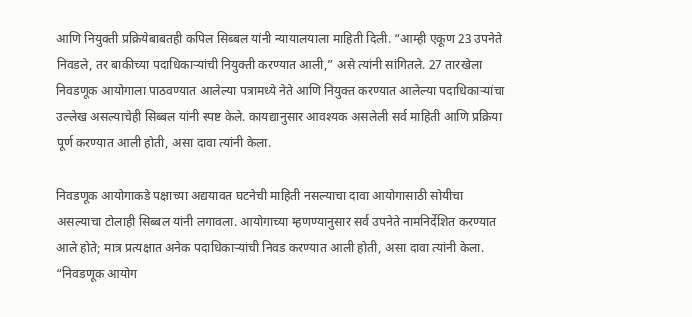आणि नियुक्ती प्रक्रियेबाबतही कपिल सिब्बल यांनी न्यायालयाला माहिती दिली. “आम्ही एकूण 23 उपनेते निवडले, तर बाकीच्या पदाधिकाऱ्यांची नियुक्ती करण्यात आली,” असे त्यांनी सांगितले. 27 तारखेला निवडणूक आयोगाला पाठवण्यात आलेल्या पत्रामध्ये नेते आणि नियुक्त करण्यात आलेल्या पदाधिकाऱ्यांचा उल्लेख असल्याचेही सिब्बल यांनी स्पष्ट केले. कायद्यानुसार आवश्यक असलेली सर्व माहिती आणि प्रक्रिया पूर्ण करण्यात आली होती, असा दावा त्यांनी केला.

निवडणूक आयोगाकडे पक्षाच्या अद्ययावत घटनेची माहिती नसल्याचा दावा आयोगासाठी सोयीचा असल्याचा टोलाही सिब्बल यांनी लगावला. आयोगाच्या म्हणण्यानुसार सर्व उपनेते नामनिर्देशित करण्यात आले होते; मात्र प्रत्यक्षात अनेक पदाधिकाऱ्यांची निवड करण्यात आली होती, असा दावा त्यांनी केला. “निवडणूक आयोग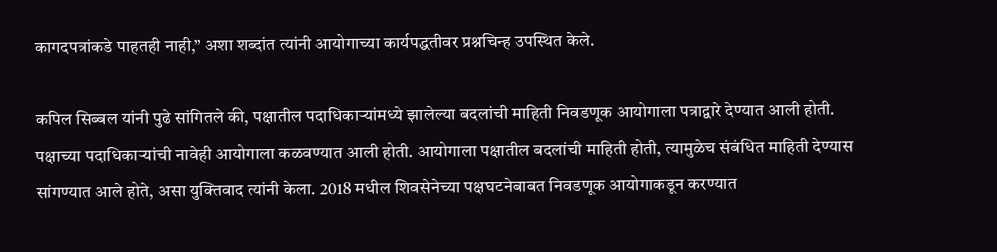कागदपत्रांकडे पाहतही नाही,” अशा शब्दांत त्यांनी आयोगाच्या कार्यपद्धतीवर प्रश्नचिन्ह उपस्थित केले.

कपिल सिब्बल यांनी पुढे सांगितले की, पक्षातील पदाधिकाऱ्यांमध्ये झालेल्या बदलांची माहिती निवडणूक आयोगाला पत्राद्वारे देण्यात आली होती. पक्षाच्या पदाधिकाऱ्यांची नावेही आयोगाला कळवण्यात आली होती. आयोगाला पक्षातील बदलांची माहिती होती, त्यामुळेच संबंधित माहिती देण्यास सांगण्यात आले होते, असा युक्तिवाद त्यांनी केला. 2018 मधील शिवसेनेच्या पक्षघटनेबाबत निवडणूक आयोगाकडून करण्यात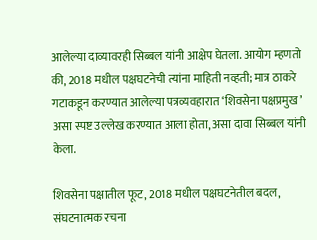आलेल्या दाव्यावरही सिब्बल यांनी आक्षेप घेतला. आयोग म्हणतो की, 2018 मधील पक्षघटनेची त्यांना माहिती नव्हती; मात्र ठाकरे गटाकडून करण्यात आलेल्या पत्रव्यवहारात ‘शिवसेना पक्षप्रमुख’ असा स्पष्ट उल्लेख करण्यात आला होता, असा दावा सिब्बल यांनी केला.

शिवसेना पक्षातील फूट, 2018 मधील पक्षघटनेतील बदल, संघटनात्मक रचना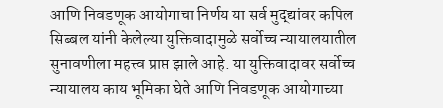आणि निवडणूक आयोगाचा निर्णय या सर्व मुद्द्यांवर कपिल सिब्बल यांनी केलेल्या युक्तिवादामुळे सर्वोच्च न्यायालयातील सुनावणीला महत्त्व प्राप्त झाले आहे. या युक्तिवादावर सर्वोच्च न्यायालय काय भूमिका घेते आणि निवडणूक आयोगाच्या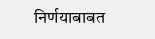निर्णयाबाबत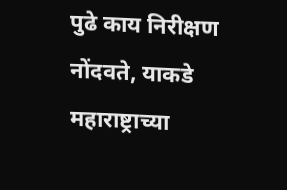पुढे काय निरीक्षण नोंदवते, याकडे महाराष्ट्राच्या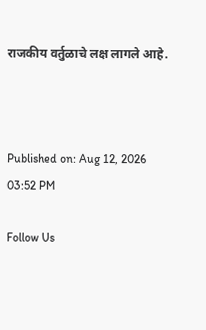राजकीय वर्तुळाचे लक्ष लागले आहे.



Published on: Aug 12, 2026 03:52 PM

Follow Us